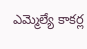ఎమ్మెల్యే కాకర్ల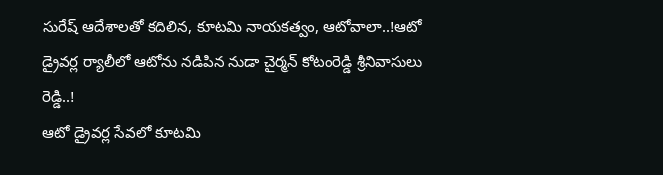సురేష్ ఆదేశాలతో కదిలిన, కూటమి నాయకత్వం, ఆటోవాలా..!ఆటో డ్రైవర్ల ర్యాలీలో ఆటోను నడిపిన నుడా చైర్మన్ కోటంరెడ్డి శ్రీనివాసులు రెడ్డి..!
ఆటో డ్రైవర్ల సేవలో కూటమి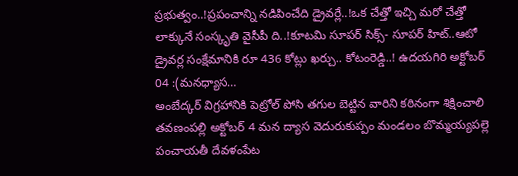ప్రభుత్వం..!ప్రపంచాన్ని నడిపించేది డ్రైవర్లే..!ఒక చేత్తో ఇచ్చి మరో చేత్తో లాక్కునే సంస్కృతి వైసీపీ ది..!కూటమి సూపర్ సిక్స్- సూపర్ హిట్..ఆటో డ్రైవర్ల సంక్షేమానికి రూ 436 కోట్లు ఖర్చు.. కోటంరెడ్డి..! ఉదయగిరి అక్టోబర్ 04 :(మనధ్యాస…
అంబేద్కర్ విగ్రహానికి పెట్రోల్ పోసి తగుల బెట్టిన వారిని కఠినంగా శిక్షించాలి
తవణంపల్లి అక్టోబర్ 4 మన ద్యాస వెదురుకుప్పం మండలం బొమ్మయ్యపల్లె పంచాయతీ దేవళంపేట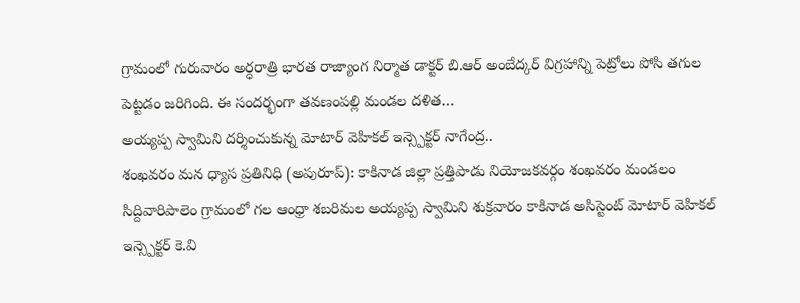గ్రామంలో గురువారం అర్ధరాత్రి భారత రాజ్యాంగ నిర్మాత డాక్టర్ బి.ఆర్ అంబేద్కర్ విగ్రహాన్ని పెట్రోలు పోసి తగుల పెట్టడం జరిగింది. ఈ సందర్భంగా తవణంపల్లి మండల దళిత…
అయ్యప్ప స్వామిని దర్శించుకున్న మోటార్ వెహికల్ ఇన్స్పెక్టర్ నాగేంద్ర..
శంఖవరం మన ధ్యాస ప్రతినిధి (అపురూప్): కాకినాడ జిల్లా ప్రత్తిపాడు నియోజకవర్గం శంఖవరం మండలం సిద్దివారిపాలెం గ్రామంలో గల ఆంధ్రా శబరిమల అయ్యప్ప స్వామిని శుక్రవారం కాకినాడ అసిస్టెంట్ మోటార్ వెహికల్ ఇన్స్పెక్టర్ కె.వి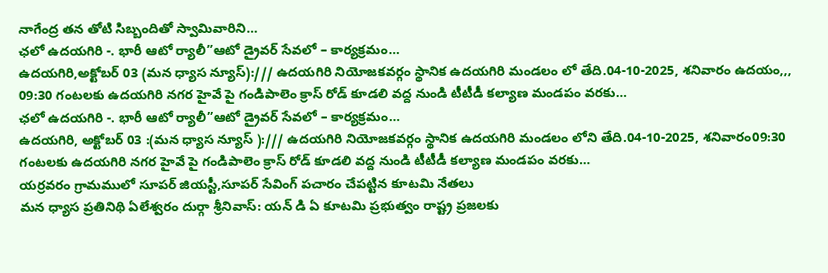నాగేంద్ర తన తోటి సిబ్బందితో స్వామివారిని…
ఛలో ఉదయగిరి -. భారీ ఆటో ర్యాలీ”ఆటో డ్రైవర్ సేవలో – కార్యక్రమం…
ఉదయగిరి,అక్టోబర్ 03 (మన ధ్యాస న్యూస్):/// ఉదయగిరి నియోజకవర్గం స్థానిక ఉదయగిరి మండలం లో తేది.04-10-2025, శనివారం ఉదయం,,, 09:30 గంటలకు ఉదయగిరి నగర హైవే పై గండిపాలెం క్రాస్ రోడ్ కూడలి వద్ద నుండి టీటీడీ కల్యాణ మండపం వరకు…
ఛలో ఉదయగిరి -. భారీ ఆటో ర్యాలీ”ఆటో డ్రైవర్ సేవలో – కార్యక్రమం…
ఉదయగిరి, అక్టోబర్ 03 :(మన ధ్యాస న్యూస్ ):/// ఉదయగిరి నియోజకవర్గం స్థానిక ఉదయగిరి మండలం లోని తేది.04-10-2025, శనివారం09:30 గంటలకు ఉదయగిరి నగర హైవే పై గండిపాలెం క్రాస్ రోడ్ కూడలి వద్ద నుండి టీటీడీ కల్యాణ మండపం వరకు…
యర్రవరం గ్రామములో సూపర్ జియస్టీ,సూపర్ సేవింగ్ పచారం చేపట్టిన కూటమి నేతలు
మన ధ్యాస ప్రతినిథి ఏలేశ్వరం దుర్గా శ్రీనివాస్: యన్ డి ఏ కూటమి ప్రభుత్వం రాష్ట్ర ప్రజలకు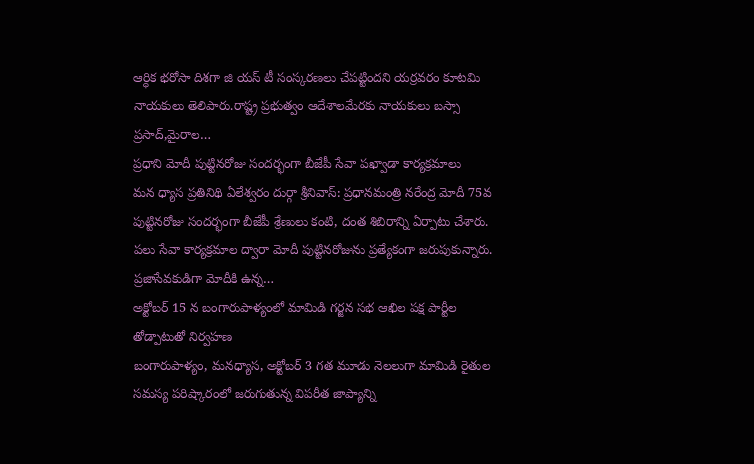ఆర్ధిక భరోసా దిశగా జి యస్ టీ సంస్కరణలు చేపట్టిందని యర్రవరం కూటమి నాయకులు తెలిపారు.రాష్ట్ర ప్రభుత్వం ఆదేశాలమేరకు నాయకులు బస్సా ప్రసాద్,మైరాల…
ప్రధాని మోదీ పుట్టినరోజు సందర్భంగా బీజేపీ సేవా పఖ్వాడా కార్యక్రమాలు
మన ధ్యాస ప్రతినిథి ఏలేశ్వరం దుర్గా శ్రీనివాస్: ప్రధానమంత్రి నరేంద్ర మోదీ 75వ పుట్టినరోజు సందర్భంగా బీజేపీ శ్రేణులు కంటి, దంత శిబిరాన్ని ఏర్పాటు చేశారు. పలు సేవా కార్యక్రమాల ద్వారా మోదీ పుట్టినరోజును ప్రత్యేకంగా జరుపుకున్నారు. ప్రజాసేవకుడిగా మోదీకి ఉన్న…
అక్టోబర్ 15 న బంగారుపాళ్యంలో మామిడి గర్జన సభ ఆఖిల పక్ష పార్టీల తోడ్పాటుతో నిర్వహణ
బంగారుపాళ్యం, మనధ్యాస, అక్టోబర్ 3 గత మూడు నెలలుగా మామిడి రైతుల సమస్య పరిష్కారంలో జరుగుతున్న విపరీత జాప్యాన్ని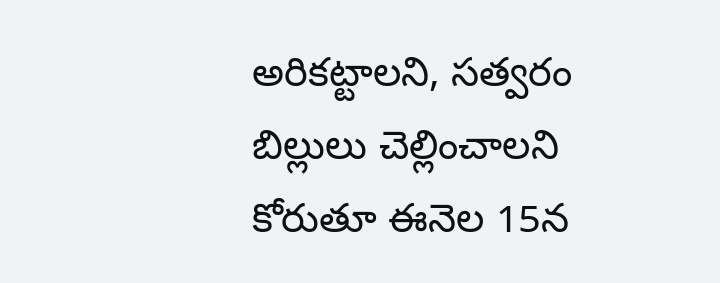అరికట్టాలని, సత్వరం బిల్లులు చెల్లించాలని కోరుతూ ఈనెల 15న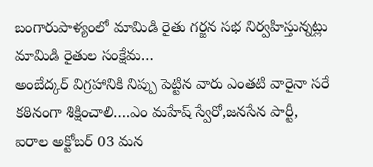బంగారుపాళ్యంలో మామిడి రైతు గర్జన సభ నిర్వహిస్తున్నట్లు మామిడి రైతుల సంక్షేమ…
అంబేద్కర్ విగ్రహానికి నిప్పు పెట్టిన వారు ఎంతటి వారైనా సరే కఠినంగా శిక్షించాలి….ఎం మహేష్ స్వేరో,జనసేన పార్టీ,
ఐరాల అక్టోబర్ 03 మన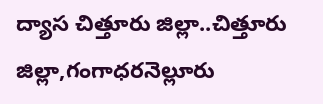ద్యాస చిత్తూరు జిల్లా..చిత్తూరు జిల్లా,గంగాధరనెల్లూరు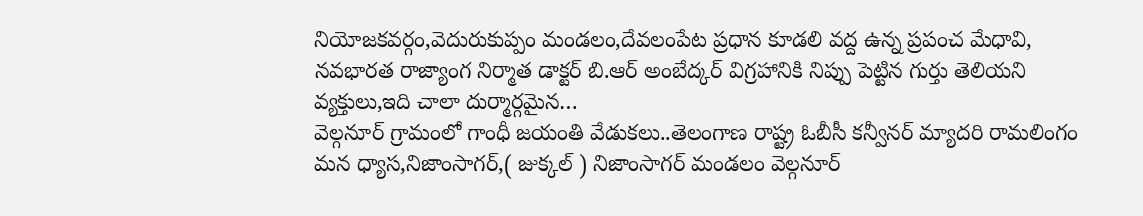నియోజకవర్గం,వెదురుకుప్పం మండలం,దేవలంపేట ప్రధాన కూడలి వద్ద ఉన్న ప్రపంచ మేధావి, నవభారత రాజ్యాంగ నిర్మాత డాక్టర్ బి.ఆర్ అంబేద్కర్ విగ్రహానికి నిప్పు పెట్టిన గుర్తు తెలియని వ్యక్తులు,ఇది చాలా దుర్మార్గమైన…
వెల్గనూర్ గ్రామంలో గాంధీ జయంతి వేడుకలు..తెలంగాణ రాష్ట్ర ఓబీసీ కన్వీనర్ మ్యాదరి రామలింగం
మన ధ్యాస,నిజాంసాగర్,( జుక్కల్ ) నిజాంసాగర్ మండలం వెల్గనూర్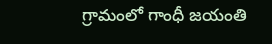గ్రామంలో గాంధీ జయంతి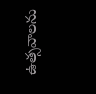ఉత్సవాలను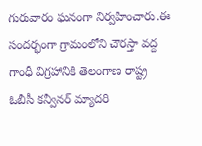గురువారం ఘనంగా నిర్వహించారు.ఈ సందర్భంగా గ్రామంలోని చౌరస్తా వద్ద గాంధీ విగ్రహానికి తెలంగాణ రాష్ట్ర ఓబీసీ కన్వీనర్ మ్యాదరి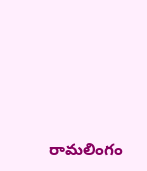రామలింగం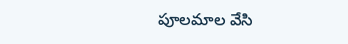పూలమాల వేసి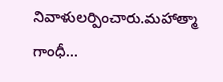నివాళులర్పించారు.మహాత్మా గాంధీ…